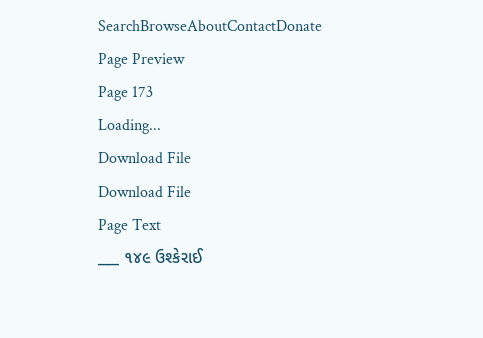SearchBrowseAboutContactDonate
Page Preview
Page 173
Loading...
Download File
Download File
Page Text
___ ૧૪૯ ઉશ્કેરાઈ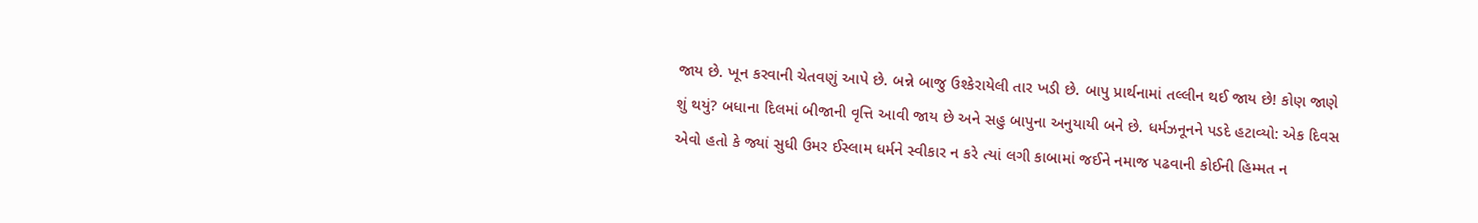જાય છે. ખૂન કરવાની ચેતવણું આપે છે. બન્ને બાજુ ઉશ્કેરાયેલી તાર ખડી છે. બાપુ પ્રાર્થનામાં તલ્લીન થઈ જાય છે! કોણ જાણે શું થયું? બધાના દિલમાં બીજાની વૃત્તિ આવી જાય છે અને સહુ બાપુના અનુયાયી બને છે. ધર્મઝનૂનને પડદે હટાવ્યો: એક દિવસ એવો હતો કે જ્યાં સુધી ઉમર ઈસ્લામ ધર્મને સ્વીકાર ન કરે ત્યાં લગી કાબામાં જઈને નમાજ પઢવાની કોઈની હિમ્મત ન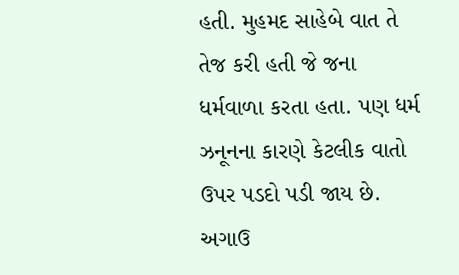હતી. મુહમદ સાહેબે વાત તે તેજ કરી હતી જે જના ધર્મવાળા કરતા હતા. પણ ધર્મ ઝનૂનના કારણે કેટલીક વાતો ઉપર પડદો પડી જાય છે. અગાઉ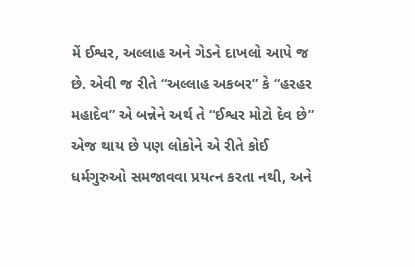મેં ઈશ્વર, અલ્લાહ અને ગેડને દાખલો આપે જ છે. એવી જ રીતે “અલ્લાહ અકબર” કે “હરહર મહાદેવ” એ બન્નેને અર્થ તે “ઈશ્વર મોટો દેવ છે” એજ થાય છે પણ લોકોને એ રીતે કોઈ ધર્મગુરુઓ સમજાવવા પ્રયત્ન કરતા નથી, અને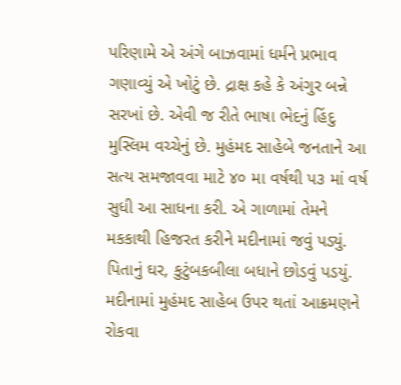પરિણામે એ અંગે બાઝવામાં ધર્મને પ્રભાવ ગણાવ્યું એ ખોટું છે. દ્રાક્ષ કહે કે અંગુર બન્ને સરખાં છે. એવી જ રીતે ભાષા ભેદનું હિંદુ મુસ્લિમ વચ્ચેનું છે. મુહંમદ સાહેબે જનતાને આ સત્ય સમજાવવા માટે ૪૦ મા વર્ષથી પ૩ માં વર્ષ સુધી આ સાધના કરી. એ ગાળામાં તેમને મકકાથી હિજરત કરીને મદીનામાં જવું પડ્યું. પિતાનું ઘર, કુટુંબકબીલા બધાને છોડવું પડયું. મદીનામાં મુહંમદ સાહેબ ઉપર થતાં આક્રમણને રોકવા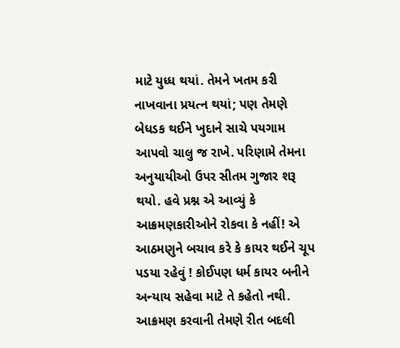માટે યુધ્ધ થયાં. તેમને ખતમ કરી નાખવાના પ્રયત્ન થયાં; પણ તેમણે બેધડક થઈને ખુદાને સાચે પયગામ આપવો ચાલુ જ રાખે. પરિણામે તેમના અનુયાયીઓ ઉપર સીતમ ગુજાર શરૂ થયો. હવે પ્રશ્ન એ આવ્યું કે આક્રમણકારીઓને રોકવા કે નહીં! એ આઠમણુને બચાવ કરે કે કાયર થઈને ચૂપ પડયા રહેવું ! કોઈપણ ધર્મ કાયર બનીને અન્યાય સહેવા માટે તે કહેતો નથી. આક્રમણ કરવાની તેમણે રીત બદલી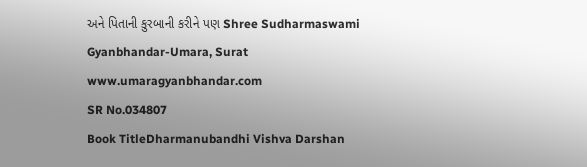અને પિતાની કુરબાની કરીને પણ Shree Sudharmaswami Gyanbhandar-Umara, Surat www.umaragyanbhandar.com
SR No.034807
Book TitleDharmanubandhi Vishva Darshan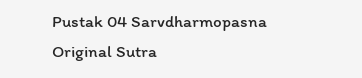Pustak 04 Sarvdharmopasna
Original Sutra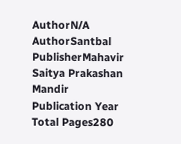AuthorN/A
AuthorSantbal
PublisherMahavir Saitya Prakashan Mandir
Publication Year
Total Pages280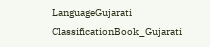LanguageGujarati
ClassificationBook_Gujarati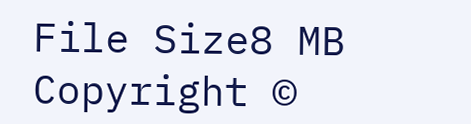File Size8 MB
Copyright ©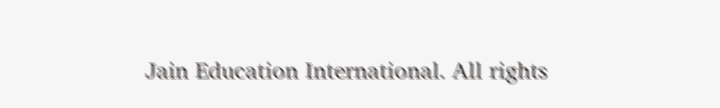Jain Education International. All rights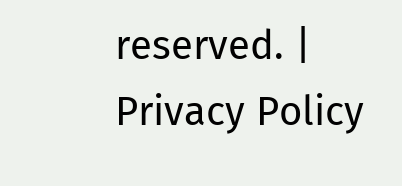reserved. | Privacy Policy